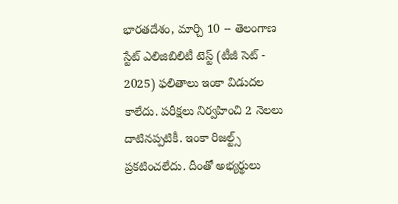భారతదేశం, మార్చి 10 -- తెలంగాణ స్టేట్ ఎలిజిబిలిటీ టెస్ట్ (టీజీ సెట్ - 2025) ఫలితాలు ఇంకా విడుదల కాలేదు. పరీక్షలు నిర్వహించి 2 నెలలు దాటినప్పటికీ. ఇంకా రిజల్ట్స్ ప్రకటించలేదు. దీంతో అభ్యర్థులు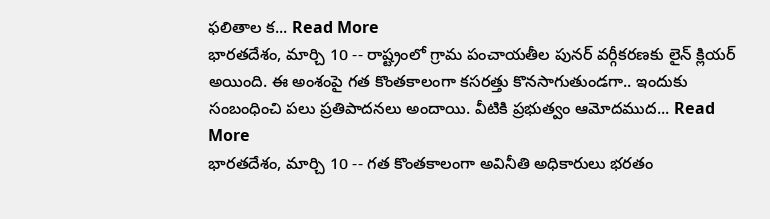ఫలితాల క... Read More
భారతదేశం, మార్చి 10 -- రాష్ట్రంలో గ్రామ పంచాయతీల పునర్ వర్గీకరణకు లైన్ క్లియర్ అయింది. ఈ అంశంపై గత కొంతకాలంగా కసరత్తు కొనసాగుతుండగా.. ఇందుకు సంబంధించి పలు ప్రతిపాదనలు అందాయి. వీటికి ప్రభుత్వం ఆమోదముద... Read More
భారతదేశం, మార్చి 10 -- గత కొంతకాలంగా అవినీతి అధికారులు భరతం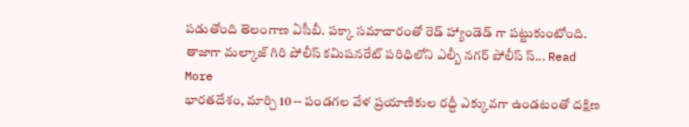పడుతోంది తెలంగాణ ఏసీబీ. పక్కా సమాచారంతో రెడ్ హ్యాండెడ్ గా పట్టుకుంటోంది. తాజాగా మల్కాజ్ గిరి పోలీస్ కమిషనరేట్ పరిధిలోని ఎల్బీ నగర్ పోలీస్ స్... Read More
భారతదేశం, మార్చి 10 -- పండగల వేళ ప్రయాణికుల రద్దీ ఎక్కువగా ఉండటంతో దక్షిణ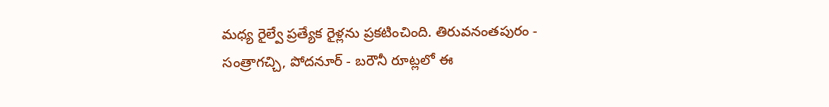మధ్య రైల్వే ప్రత్యేక రైళ్లను ప్రకటించింది. తిరువనంతపురం - సంత్రాగచ్చి, పోదనూర్ - బరౌనీ రూట్లలో ఈ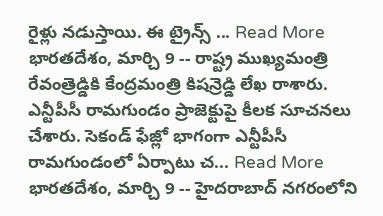రైళ్లు నడుస్తాయి. ఈ ట్రైన్స్ ... Read More
భారతదేశం, మార్చి 9 -- రాష్ట్ర ముఖ్యమంత్రి రేవంత్రెడ్డికి కేంద్రమంత్రి కిషన్రెడ్డి లేఖ రాశారు. ఎన్టీపీసీ రామగుండం ప్రాజెక్టుపై కీలక సూచనలు చేశారు. సెకండ్ ఫేజ్లో భాగంగా ఎన్టీపీసీ రామగుండంలో ఏర్పాటు చ... Read More
భారతదేశం, మార్చి 9 -- హైదరాబాద్ నగరంలోని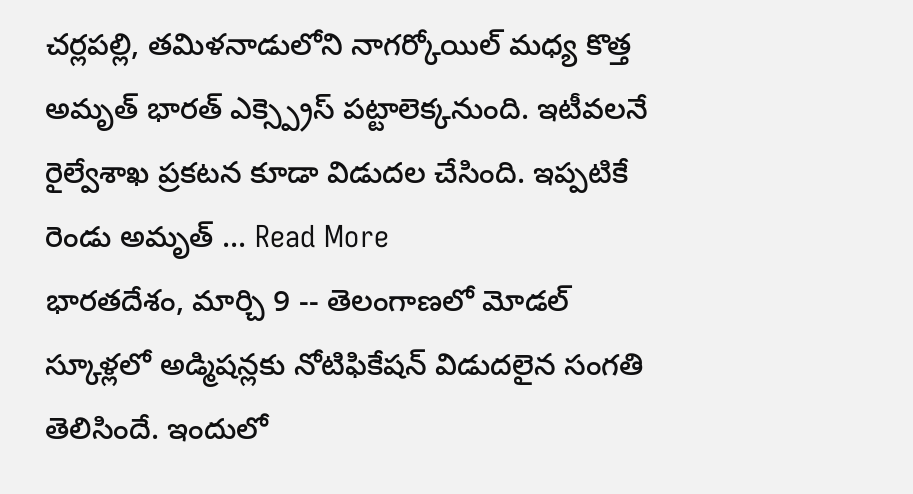చర్లపల్లి, తమిళనాడులోని నాగర్కోయిల్ మధ్య కొత్త అమృత్ భారత్ ఎక్స్ప్రెస్ పట్టాలెక్కనుంది. ఇటీవలనే రైల్వేశాఖ ప్రకటన కూడా విడుదల చేసింది. ఇప్పటికే రెండు అమృత్ ... Read More
భారతదేశం, మార్చి 9 -- తెలంగాణలో మోడల్ స్కూళ్లలో అడ్మిషన్లకు నోటిఫికేషన్ విడుదలైన సంగతి తెలిసిందే. ఇందులో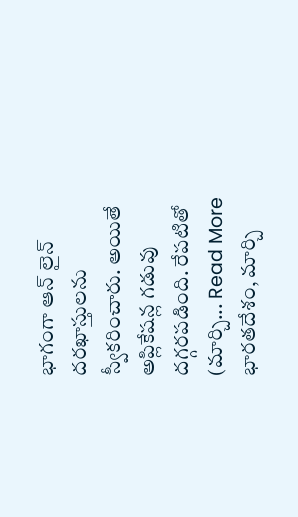భాగంగా ఆన్ లైన్ దరఖాస్తులను స్వీకరించారు. అయితే అప్లికేషన్ల గడువు దగ్గరపడింది. రేపటితో (మార్చి... Read More
భారతదేశం, మార్చి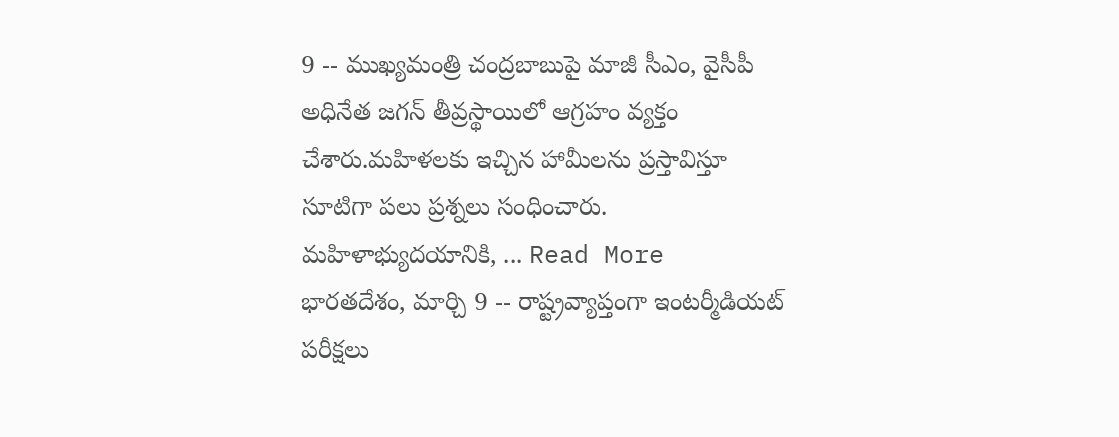9 -- ముఖ్యమంత్రి చంద్రబాబుపై మాజీ సీఎం, వైసీపీ అధినేత జగన్ తీవ్రస్థాయిలో ఆగ్రహం వ్యక్తం చేశారు.మహిళలకు ఇచ్చిన హామీలను ప్రస్తావిస్తూ సూటిగా పలు ప్రశ్నలు సంధించారు. మహిళాభ్యుదయానికి, ... Read More
భారతదేశం, మార్చి 9 -- రాష్ట్రవ్యాప్తంగా ఇంటర్మీడియట్ పరీక్షలు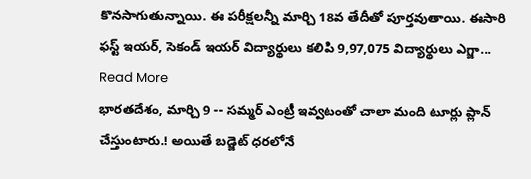కొనసాగుతున్నాయి. ఈ పరీక్షలన్నీ మార్చి 18వ తేదీతో పూర్తవుతాయి. ఈసారి ఫస్ట్ ఇయర్, సెకండ్ ఇయర్ విద్యార్థులు కలిపి 9,97,075 విద్యార్థులు ఎగ్జా... Read More
భారతదేశం, మార్చి 9 -- సమ్మర్ ఎంట్రీ ఇవ్వటంతో చాలా మంది టూర్లు ప్లాన్ చేస్తుంటారు.! అయితే బడ్జెట్ ధరలోనే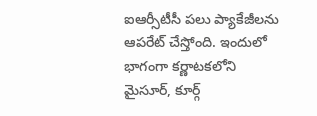ఐఆర్సీటీసీ పలు ప్యాకేజీలను ఆపరేట్ చేస్తోంది. ఇందులో భాగంగా కర్ణాటకలోని మైసూర్, కూర్గ్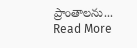ప్రాంతాలను... Read More